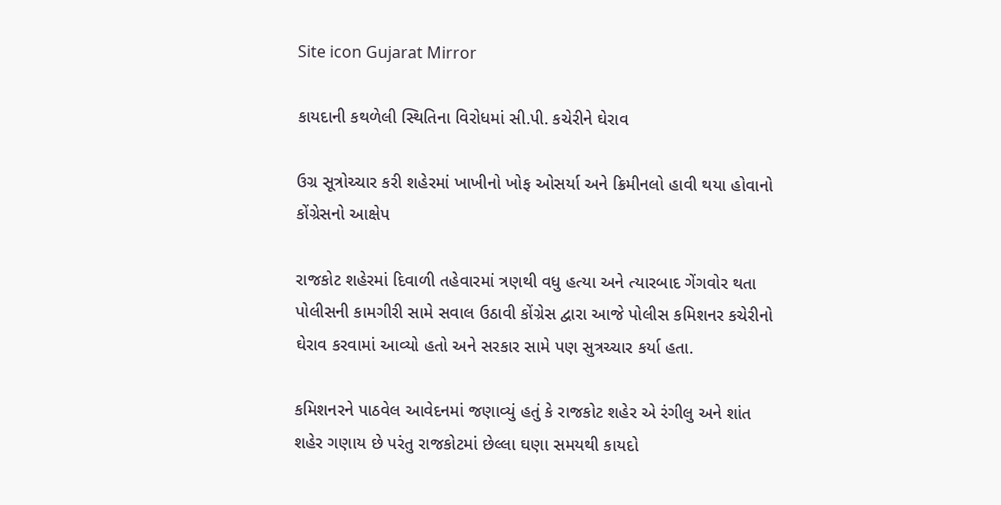Site icon Gujarat Mirror

કાયદાની કથળેલી સ્થિતિના વિરોધમાં સી.પી. કચેરીને ઘેરાવ

ઉગ્ર સૂત્રોચ્ચાર કરી શહેરમાં ખાખીનો ખોફ ઓસર્યા અને ક્રિમીનલો હાવી થયા હોવાનો કોંગ્રેસનો આક્ષેપ

રાજકોટ શહેરમાં દિવાળી તહેવારમાં ત્રણથી વધુ હત્યા અને ત્યારબાદ ગેંગવોર થતા પોલીસની કામગીરી સામે સવાલ ઉઠાવી કોંગ્રેસ દ્વારા આજે પોલીસ કમિશનર કચેરીનો ઘેરાવ કરવામાં આવ્યો હતો અને સરકાર સામે પણ સુત્રચ્ચાર કર્યા હતા.

કમિશનરને પાઠવેલ આવેદનમાં જણાવ્યું હતું કે રાજકોટ શહેર એ રંગીલુ અને શાંત શહેર ગણાય છે પરંતુ રાજકોટમાં છેલ્લા ઘણા સમયથી કાયદો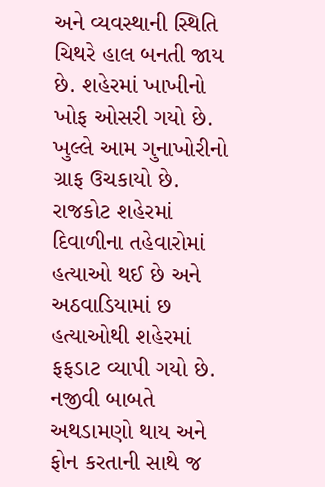અને વ્યવસ્થાની સ્થિતિ ચિથરે હાલ બનતી જાય છે. શહેરમાં ખાખીનો ખોફ ઓસરી ગયો છે. ખુલ્લે આમ ગુનાખોરીનો ગ્રાફ ઉચકાયો છે. રાજકોટ શહેરમાં દિવાળીના તહેવારોમાં હત્યાઓ થઈ છે અને અઠવાડિયામાં છ હત્યાઓથી શહેરમાં ફફડાટ વ્યાપી ગયો છે. નજીવી બાબતે અથડામણો થાય અને ફોન કરતાની સાથે જ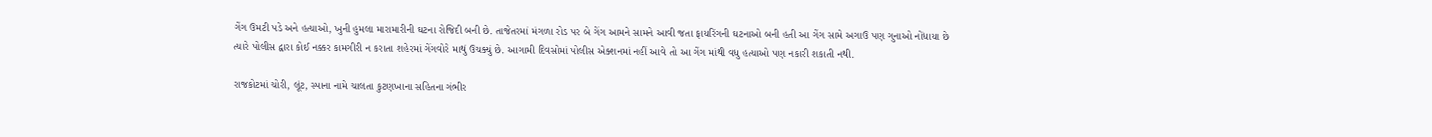ગેંગ ઉમટી પડે અને હત્યાઓ, ખુની હુમલા મારામારીની ઘટના રોજિદી બની છે. તાજેતરમાં મંગળા રોડ પર બે ગેંગ આમને સામને આવી જતા ફાયરિંગની ઘટનાઓ બની હતી આ ગેંગ સામે અગાઉ પણ ગુનાઓ નોંધાયા છે ત્યારે પોલીસ દ્વારા કોઈ નક્કર કામગીરી ન કરાતા શહેરમાં ગેંગવોરે માથું ઉચક્યું છે. આગામી દિવસોમાં પોલીસ એક્શનમાં નહીં આવે તો આ ગેંગ માંથી વધુ હત્યાઓ પણ નકારી શકાતી નથી.

રાજકોટમાં ચોરી, લૂંટ, સ્પાના નામે ચાલતા કુટણખાના સહિતના ગંભીર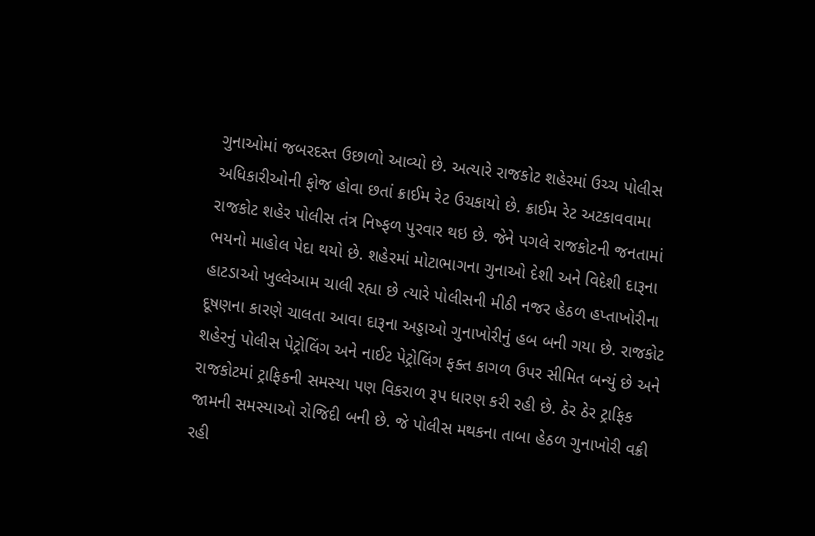ગુનાઓમાં જબરદસ્ત ઉછાળો આવ્યો છે. અત્યારે રાજકોટ શહેરમાં ઉચ્ચ પોલીસ અધિકારીઓની ફોજ હોવા છતાં ક્રાઈમ રેટ ઉચકાયો છે. ક્રાઈમ રેટ અટકાવવામા રાજકોટ શહેર પોલીસ તંત્ર નિષ્ફળ પુરવાર થઇ છે. જેને પગલે રાજકોટની જનતામાં ભયનો માહોલ પેદા થયો છે. શહેરમાં મોટાભાગના ગુનાઓ દેશી અને વિદેશી દારૂના હાટડાઓ ખુલ્લેઆમ ચાલી રહ્યા છે ત્યારે પોલીસની મીઠી નજર હેઠળ હપ્તાખોરીના દૂષણના કારણે ચાલતા આવા દારૂના અડ્ડાઓ ગુનાખોરીનું હબ બની ગયા છે. રાજકોટ શહેરનું પોલીસ પેટ્રોલિંગ અને નાઈટ પેટ્રોલિંગ ફક્ત કાગળ ઉપર સીમિત બન્યું છે અને રાજકોટમાં ટ્રાફિકની સમસ્યા પણ વિકરાળ રૂપ ધારણ કરી રહી છે. ઠેર ઠેર ટ્રાફિક જામની સમસ્યાઓ રોજિદી બની છે. જે પોલીસ મથકના તાબા હેઠળ ગુનાખોરી વક્રી રહી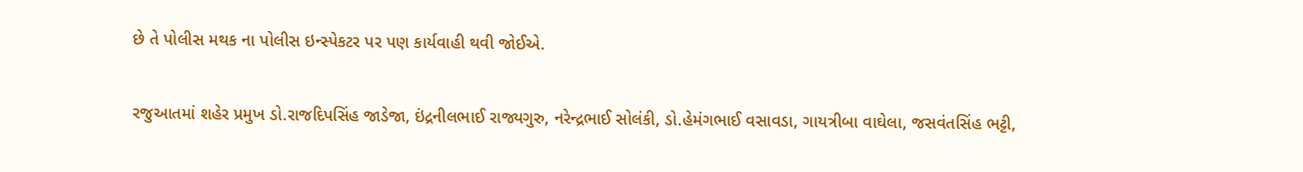છે તે પોલીસ મથક ના પોલીસ ઇન્સ્પેકટર પર પણ કાર્યવાહી થવી જોઈએ.

રજુઆતમાં શહેર પ્રમુખ ડો.રાજદિપસિંહ જાડેજા, ઇંદ્રનીલભાઈ રાજ્યગુરુ, નરેન્દ્રભાઈ સોલંકી, ડો.હેમંગભાઈ વસાવડા, ગાયત્રીબા વાઘેલા, જસવંતસિંહ ભટ્ટી,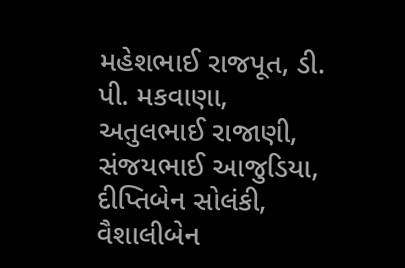મહેશભાઈ રાજપૂત, ડી. પી. મકવાણા, અતુલભાઈ રાજાણી, સંજયભાઈ આજુડિયા, દીપ્તિબેન સોલંકી, વૈશાલીબેન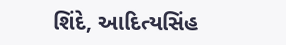શિંદે, આદિત્યસિંહ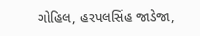ગોહિલ, હરપલસિંહ જાડેજા,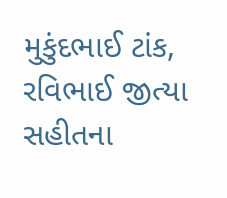મુકુંદભાઈ ટાંક, રવિભાઈ જીત્યા સહીતના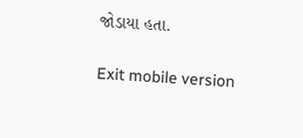જોડાયા હતા.

Exit mobile version